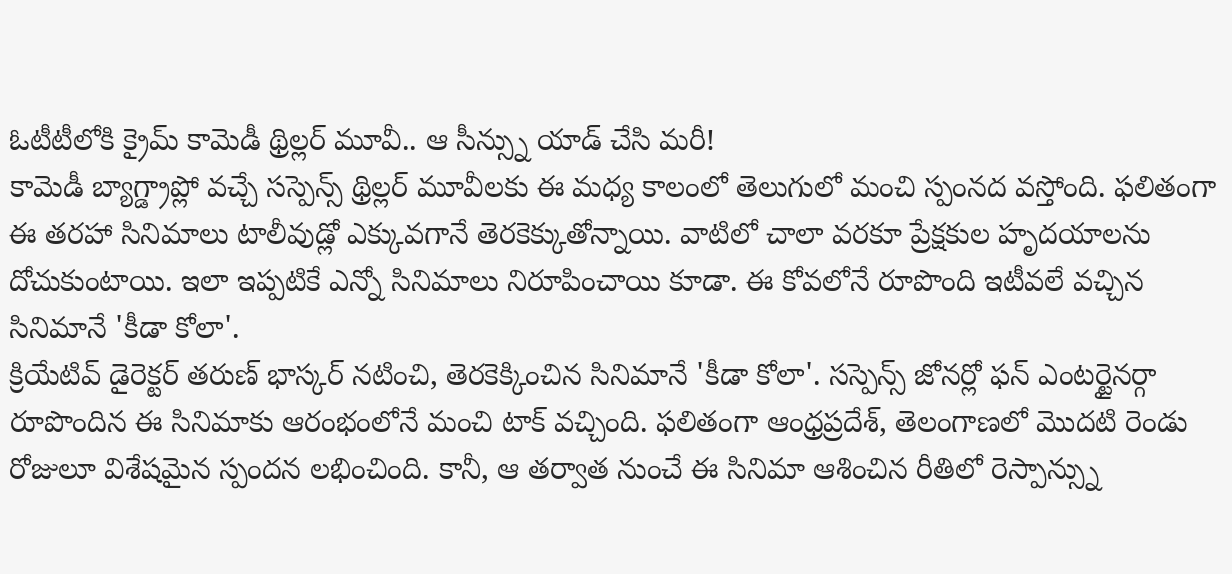ఓటీటీలోకి క్రైమ్ కామెడీ థ్రిల్లర్ మూవీ.. ఆ సీన్స్ను యాడ్ చేసి మరీ!
కామెడీ బ్యాగ్డ్రాప్లో వచ్చే సస్పెన్స్ థ్రిల్లర్ మూవీలకు ఈ మధ్య కాలంలో తెలుగులో మంచి స్పంనద వస్తోంది. ఫలితంగా ఈ తరహా సినిమాలు టాలీవుడ్లో ఎక్కువగానే తెరకెక్కుతోన్నాయి. వాటిలో చాలా వరకూ ప్రేక్షకుల హృదయాలను దోచుకుంటాయి. ఇలా ఇప్పటికే ఎన్నో సినిమాలు నిరూపించాయి కూడా. ఈ కోవలోనే రూపొంది ఇటీవలే వచ్చిన సినిమానే 'కీడా కోలా'.
క్రియేటివ్ డైరెక్టర్ తరుణ్ భాస్కర్ నటించి, తెరకెక్కించిన సినిమానే 'కీడా కోలా'. సస్పెన్స్ జోనర్లో ఫన్ ఎంటర్టైనర్గా రూపొందిన ఈ సినిమాకు ఆరంభంలోనే మంచి టాక్ వచ్చింది. ఫలితంగా ఆంధ్రప్రదేశ్, తెలంగాణలో మొదటి రెండు రోజులూ విశేషమైన స్పందన లభించింది. కానీ, ఆ తర్వాత నుంచే ఈ సినిమా ఆశించిన రీతిలో రెస్పాన్స్ను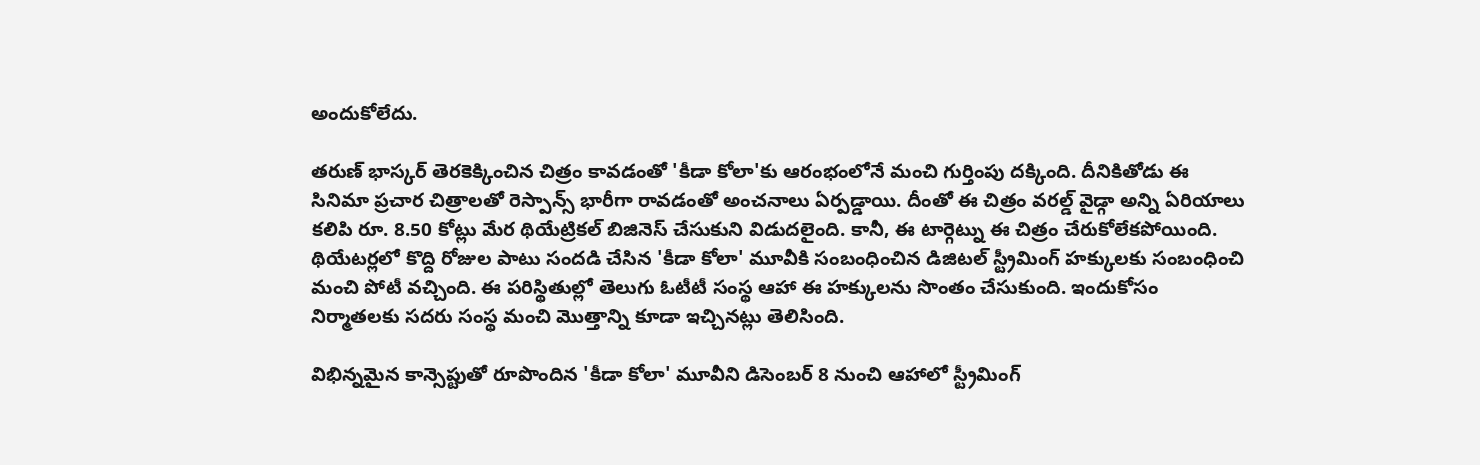అందుకోలేదు.

తరుణ్ భాస్కర్ తెరకెక్కించిన చిత్రం కావడంతో 'కీడా కోలా'కు ఆరంభంలోనే మంచి గుర్తింపు దక్కింది. దీనికితోడు ఈ సినిమా ప్రచార చిత్రాలతో రెస్పాన్స్ భారీగా రావడంతో అంచనాలు ఏర్పడ్డాయి. దీంతో ఈ చిత్రం వరల్డ్ వైడ్గా అన్ని ఏరియాలు కలిపి రూ. 8.50 కోట్లు మేర థియేట్రికల్ బిజినెస్ చేసుకుని విడుదలైంది. కానీ, ఈ టార్గెట్ను ఈ చిత్రం చేరుకోలేకపోయింది.
థియేటర్లలో కొద్ది రోజుల పాటు సందడి చేసిన 'కీడా కోలా' మూవీకి సంబంధించిన డిజిటల్ స్ట్రీమింగ్ హక్కులకు సంబంధించి మంచి పోటీ వచ్చింది. ఈ పరిస్థితుల్లో తెలుగు ఓటీటీ సంస్థ ఆహా ఈ హక్కులను సొంతం చేసుకుంది. ఇందుకోసం నిర్మాతలకు సదరు సంస్థ మంచి మొత్తాన్ని కూడా ఇచ్చినట్లు తెలిసింది.

విభిన్నమైన కాన్సెప్టుతో రూపొందిన 'కీడా కోలా' మూవీని డిసెంబర్ 8 నుంచి ఆహాలో స్ట్రీమింగ్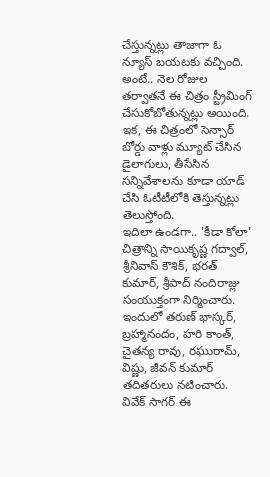చేస్తున్నట్లు తాజాగా ఓ న్యూస్ బయటకు వచ్చింది. అంటే.. నెల రోజుల తర్వాతనే ఈ చిత్రం స్ట్రీమింగ్ చేసుకోబోతున్నట్లు అయింది. ఇక, ఈ చిత్రంలో సెన్సార్ బోర్డు వాళ్లు మ్యూట్ చేసిన డైలాగులు, తీసేసిన సన్నివేశాలను కూడా యాడ్ చేసి ఓటీటీలోకి తెస్తున్నట్లు తెలుస్తోంది.
ఇదిలా ఉండగా.. 'కీడా కోలా' చిత్రాన్ని సాయికృష్ణ గద్వాల్, శ్రీనివాస్ కౌశిక్, భరత్ కుమార్, శ్రీపాద్ నందిరాజ్లు సంయుక్తంగా నిర్మించారు. ఇందులో తరుణ్ భాస్కర్, బ్రహ్మానందం, హరి కాంత్, చైతన్య రావు, రఘురామ్, విష్ణు, జీవన్ కుమార్ తదితరులు నటించారు. వివేక్ సాగర్ ఈ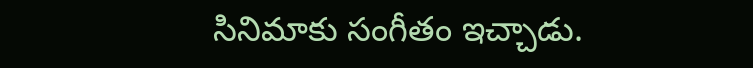సినిమాకు సంగీతం ఇచ్చాడు.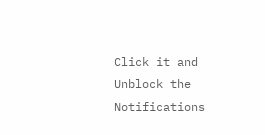Click it and Unblock the Notifications